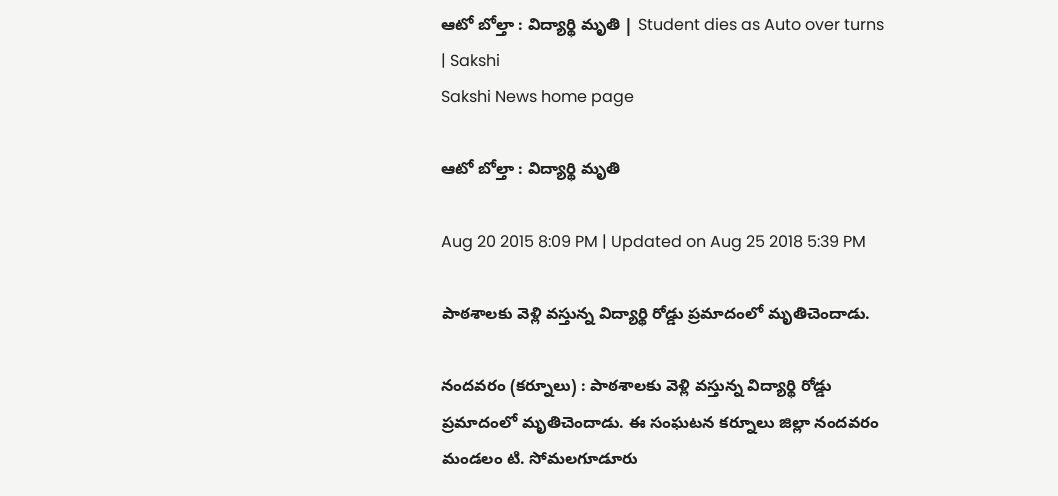ఆటో బోల్తా : విద్యార్థి మృతి | Student dies as Auto over turns | Sakshi
Sakshi News home page

ఆటో బోల్తా : విద్యార్థి మృతి

Aug 20 2015 8:09 PM | Updated on Aug 25 2018 5:39 PM

పాఠశాలకు వెళ్లి వస్తున్న విద్యార్థి రోడ్డు ప్రమాదంలో మృతిచెందాడు.

నందవరం (కర్నూలు) : పాఠశాలకు వెళ్లి వస్తున్న విద్యార్థి రోడ్డు ప్రమాదంలో మృతిచెందాడు. ఈ సంఘటన కర్నూలు జిల్లా నందవరం మండలం టి. సోమలగూడూరు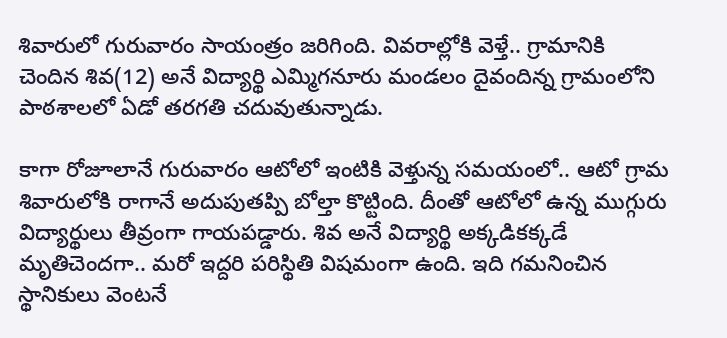శివారులో గురువారం సాయంత్రం జరిగింది. వివరాల్లోకి వెళ్తే.. గ్రామానికి చెందిన శివ(12) అనే విద్యార్థి ఎమ్మిగనూరు మండలం దైవందిన్న గ్రామంలోని పాఠశాలలో ఏడో తరగతి చదువుతున్నాడు.

కాగా రోజూలానే గురువారం ఆటోలో ఇంటికి వెళ్తున్న సమయంలో.. ఆటో గ్రామ శివారులోకి రాగానే అదుపుతప్పి బోల్తా కొట్టింది. దీంతో ఆటోలో ఉన్న ముగ్గురు విద్యార్థులు తీవ్రంగా గాయపడ్డారు. శివ అనే విద్యార్థి అక్కడికక్కడే మృతిచెందగా.. మరో ఇద్దరి పరిస్థితి విషమంగా ఉంది. ఇది గమనించిన స్థానికులు వెంటనే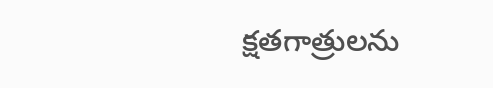క్షతగాత్రులను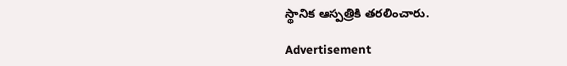స్థానిక ఆస్పత్రికి తరలించారు.

Advertisement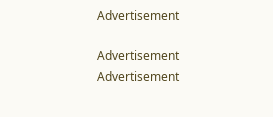Advertisement

Advertisement
Advertisement